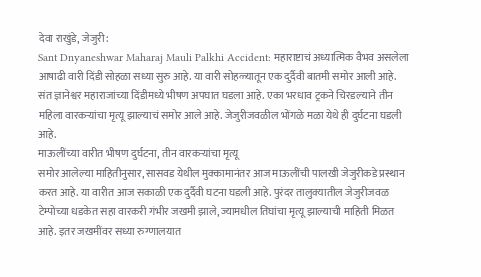देवा राखुंडे, जेजुरी:
Sant Dnyaneshwar Maharaj Mauli Palkhi Accident: महाराष्टाचं अध्यात्मिक वैभव असलेला आषाढी वारी दिंडी सोहळा सध्या सुरु आहे. या वारी सोहळ्यातून एक दुर्दैवी बातमी समोर आली आहे. संत ज्ञानेश्वर महाराजांच्या दिंडीमध्ये भीषण अपघात घडला आहे. एका भरधाव ट्रकने चिरडल्याने तीन महिला वारकऱ्यांचा मृत्यू झाल्याचं समोर आले आहे. जेजुरीजवळील भोंगळे मळा येथे ही दुर्घटना घडली आहे.
माऊलींच्या वारीत भीषण दुर्घटना, तीन वारकऱ्यांचा मृत्यू
समोर आलेल्या माहितीनुसार, सासवड येथील मुक्कामानंतर आज माऊलींची पालखी जेजुरीकडे प्रस्थान करत आहे. या वारीत आज सकाळी एक दुर्दैवी घटना घडली आहे. पुरंदर तालुक्यातील जेजुरीजवळ टेम्पोच्या धडकेत सहा वारकरी गंभीर जखमी झाले, ज्यामधील तिघांचा मृत्यू झाल्याची माहिती मिळत आहे. इतर जखमींवर सध्या रुग्णालयात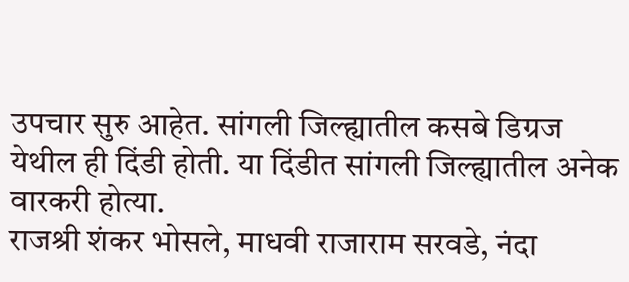उपचार सुरु आहेत. सांगली जिल्ह्यातील कसबे डिग्रज येथील ही दिंडी होती. या दिंडीत सांगली जिल्ह्यातील अनेक वारकरी होत्या.
राजश्री शंकर भोसले, माधवी राजाराम सरवडे, नंदा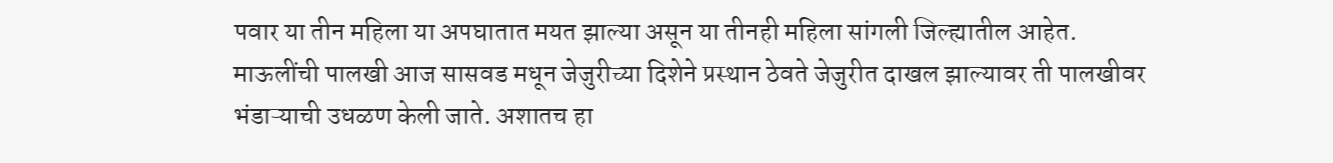पवार या तीन महिला या अपघातात मयत झाल्या असून या तीनही महिला सांगली जिल्ह्यातील आहेत. माऊलींची पालखी आज सासवड मधून जेजुरीच्या दिशेने प्रस्थान ठेवते जेजुरीत दाखल झाल्यावर ती पालखीवर भंडाऱ्याची उधळण केली जाते. अशातच हा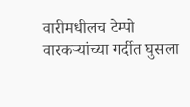वारीमधीलच टेम्पो वारकऱ्यांच्या गर्दीत घुसला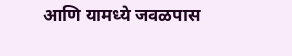आणि यामध्ये जवळपास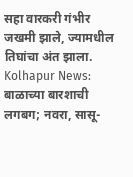सहा वारकरी गंभीर जखमी झाले, ज्यामधील तिघांचा अंत झाला.
Kolhapur News: बाळाच्या बारशाची लगबग; नवरा, सासू-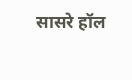सासरे हॉल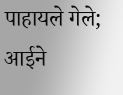पाहायले गेले; आईने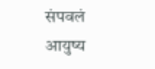संपवलं आयुष्य